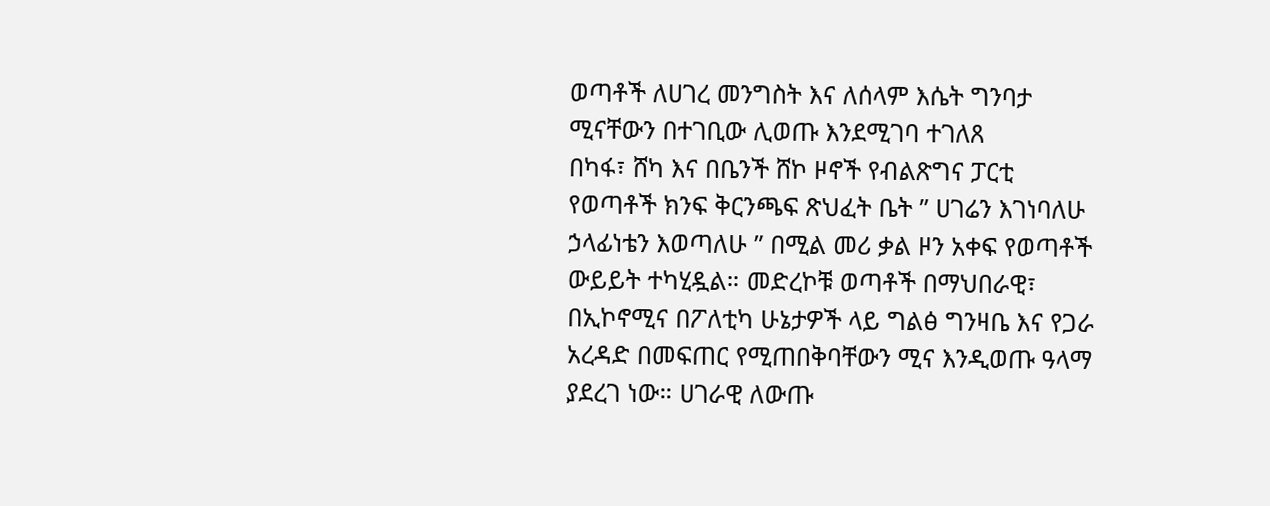ወጣቶች ለሀገረ መንግስት እና ለሰላም እሴት ግንባታ ሚናቸውን በተገቢው ሊወጡ እንደሚገባ ተገለጸ
በካፋ፣ ሸካ እና በቤንች ሸኮ ዞኖች የብልጽግና ፓርቲ የወጣቶች ክንፍ ቅርንጫፍ ጽህፈት ቤት ” ሀገሬን እገነባለሁ ኃላፊነቴን እወጣለሁ ” በሚል መሪ ቃል ዞን አቀፍ የወጣቶች ውይይት ተካሂዷል። መድረኮቹ ወጣቶች በማህበራዊ፣ በኢኮኖሚና በፖለቲካ ሁኔታዎች ላይ ግልፅ ግንዛቤ እና የጋራ አረዳድ በመፍጠር የሚጠበቅባቸውን ሚና እንዲወጡ ዓላማ ያደረገ ነው። ሀገራዊ ለውጡ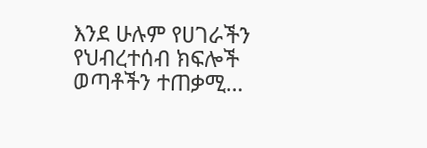እንደ ሁሉም የሀገራችን የህብረተሰብ ክፍሎች ወጣቶችን ተጠቃሚ…